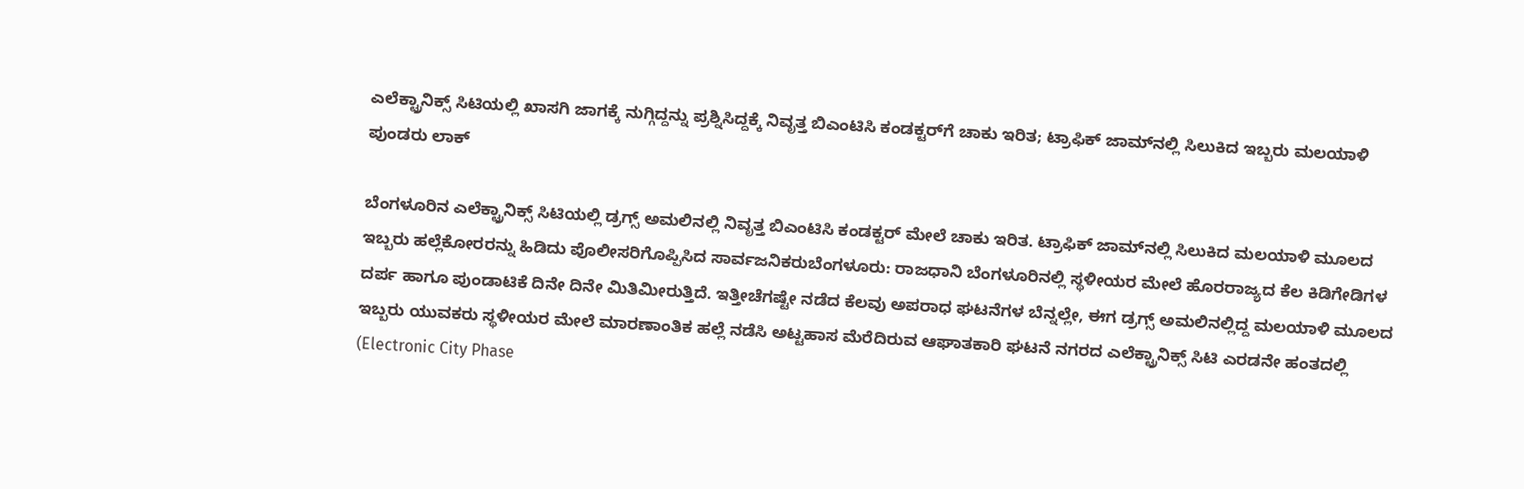ಎಲೆಕ್ಟ್ರಾನಿಕ್ಸ್ ಸಿಟಿಯಲ್ಲಿ ಖಾಸಗಿ ಜಾಗಕ್ಕೆ ನುಗ್ಗಿದ್ದನ್ನು ಪ್ರಶ್ನಿಸಿದ್ದಕ್ಕೆ ನಿವೃತ್ತ ಬಿಎಂಟಿಸಿ ಕಂಡಕ್ಟರ್‌ಗೆ ಚಾಕು ಇರಿತ; ಟ್ರಾಫಿಕ್ ಜಾಮ್‌ನಲ್ಲಿ ಸಿಲುಕಿದ ಇಬ್ಬರು ಮಲಯಾಳಿ ಪುಂಡರು ಲಾಕ್

ಬೆಂಗಳೂರಿನ ಎಲೆಕ್ಟ್ರಾನಿಕ್ಸ್ ಸಿಟಿಯಲ್ಲಿ ಡ್ರಗ್ಸ್ ಅಮಲಿನಲ್ಲಿ ನಿವೃತ್ತ ಬಿಎಂಟಿಸಿ ಕಂಡಕ್ಟರ್ ಮೇಲೆ ಚಾಕು ಇರಿತ. ಟ್ರಾಫಿಕ್ ಜಾಮ್‌ನಲ್ಲಿ ಸಿಲುಕಿದ ಮಲಯಾಳಿ ಮೂಲದ ಇಬ್ಬರು ಹಲ್ಲೆಕೋರರನ್ನು ಹಿಡಿದು ಪೊಲೀಸರಿಗೊಪ್ಪಿಸಿದ ಸಾರ್ವಜನಿಕರುಬೆಂಗಳೂರು: ರಾಜಧಾನಿ ಬೆಂಗಳೂರಿನಲ್ಲಿ ಸ್ಥಳೀಯರ ಮೇಲೆ ಹೊರರಾಜ್ಯದ ಕೆಲ ಕಿಡಿಗೇಡಿಗಳ ದರ್ಪ ಹಾಗೂ ಪುಂಡಾಟಿಕೆ ದಿನೇ ದಿನೇ ಮಿತಿಮೀರುತ್ತಿದೆ. ಇತ್ತೀಚೆಗಷ್ಟೇ ನಡೆದ ಕೆಲವು ಅಪರಾಧ ಘಟನೆಗಳ ಬೆನ್ನಲ್ಲೇ, ಈಗ ಡ್ರಗ್ಸ್ ಅಮಲಿನಲ್ಲಿದ್ದ ಮಲಯಾಳಿ ಮೂಲದ ಇಬ್ಬರು ಯುವಕರು ಸ್ಥಳೀಯರ ಮೇಲೆ ಮಾರಣಾಂತಿಕ ಹಲ್ಲೆ ನಡೆಸಿ ಅಟ್ಟಹಾಸ ಮೆರೆದಿರುವ ಆಘಾತಕಾರಿ ಘಟನೆ ನಗರದ ಎಲೆಕ್ಟ್ರಾನಿಕ್ಸ್ ಸಿಟಿ ಎರಡನೇ ಹಂತದಲ್ಲಿ (Electronic City Phase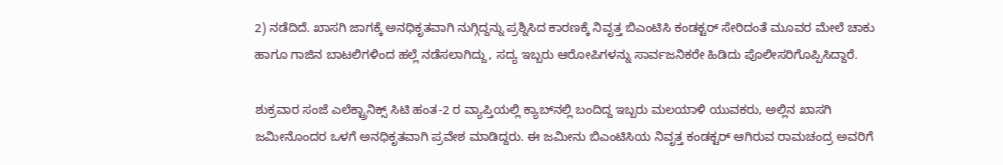2) ನಡೆದಿದೆ. ಖಾಸಗಿ ಜಾಗಕ್ಕೆ ಅನಧಿಕೃತವಾಗಿ ನುಗ್ಗಿದ್ದನ್ನು ಪ್ರಶ್ನಿಸಿದ ಕಾರಣಕ್ಕೆ ನಿವೃತ್ತ ಬಿಎಂಟಿಸಿ ಕಂಡಕ್ಟರ್ ಸೇರಿದಂತೆ ಮೂವರ ಮೇಲೆ ಚಾಕು ಹಾಗೂ ಗಾಜಿನ ಬಾಟಲಿಗಳಿಂದ ಹಲ್ಲೆ ನಡೆಸಲಾಗಿದ್ದು, ಸದ್ಯ ಇಬ್ಬರು ಆರೋಪಿಗಳನ್ನು ಸಾರ್ವಜನಿಕರೇ ಹಿಡಿದು ಪೊಲೀಸರಿಗೊಪ್ಪಿಸಿದ್ದಾರೆ.

ಶುಕ್ರವಾರ ಸಂಜೆ ಎಲೆಕ್ಟ್ರಾನಿಕ್ಸ್ ಸಿಟಿ ಹಂತ-2 ರ ವ್ಯಾಪ್ತಿಯಲ್ಲಿ ಕ್ಯಾಬ್‌ನಲ್ಲಿ ಬಂದಿದ್ದ ಇಬ್ಬರು ಮಲಯಾಳಿ ಯುವಕರು, ಅಲ್ಲಿನ ಖಾಸಗಿ ಜಮೀನೊಂದರ ಒಳಗೆ ಅನಧಿಕೃತವಾಗಿ ಪ್ರವೇಶ ಮಾಡಿದ್ದರು. ಈ ಜಮೀನು ಬಿಎಂಟಿಸಿಯ ನಿವೃತ್ತ ಕಂಡಕ್ಟರ್ ಆಗಿರುವ ರಾಮಚಂದ್ರ ಅವರಿಗೆ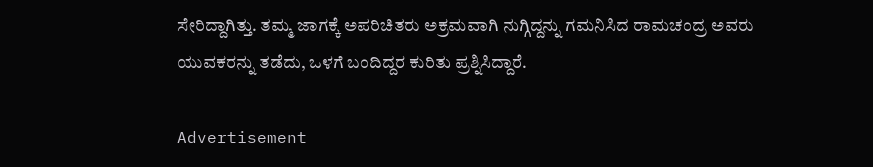ಸೇರಿದ್ದಾಗಿತ್ತು. ತಮ್ಮ ಜಾಗಕ್ಕೆ ಅಪರಿಚಿತರು ಅಕ್ರಮವಾಗಿ ನುಗ್ಗಿದ್ದನ್ನು ಗಮನಿಸಿದ ರಾಮಚಂದ್ರ ಅವರು ಯುವಕರನ್ನು ತಡೆದು, ಒಳಗೆ ಬಂದಿದ್ದರ ಕುರಿತು ಪ್ರಶ್ನಿಸಿದ್ದಾರೆ.

Advertisement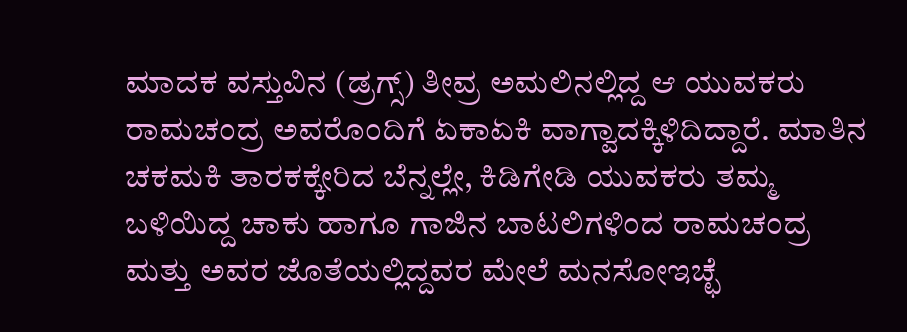ಮಾದಕ ವಸ್ತುವಿನ (ಡ್ರಗ್ಸ್) ತೀವ್ರ ಅಮಲಿನಲ್ಲಿದ್ದ ಆ ಯುವಕರು ರಾಮಚಂದ್ರ ಅವರೊಂದಿಗೆ ಏಕಾಏಕಿ ವಾಗ್ವಾದಕ್ಕಿಳಿದಿದ್ದಾರೆ. ಮಾತಿನ ಚಕಮಕಿ ತಾರಕಕ್ಕೇರಿದ ಬೆನ್ನಲ್ಲೇ, ಕಿಡಿಗೇಡಿ ಯುವಕರು ತಮ್ಮ ಬಳಿಯಿದ್ದ ಚಾಕು ಹಾಗೂ ಗಾಜಿನ ಬಾಟಲಿಗಳಿಂದ ರಾಮಚಂದ್ರ ಮತ್ತು ಅವರ ಜೊತೆಯಲ್ಲಿದ್ದವರ ಮೇಲೆ ಮನಸೋಇಚ್ಛೆ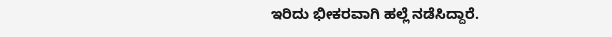ಇರಿದು ಭೀಕರವಾಗಿ ಹಲ್ಲೆ ನಡೆಸಿದ್ದಾರೆ.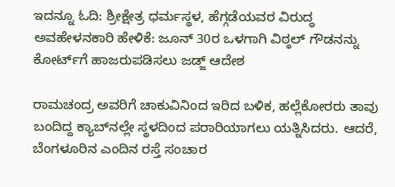ಇದನ್ನೂ ಓದಿ: ಶ್ರೀಕ್ಷೇತ್ರ ಧರ್ಮಸ್ಥಳ, ಹೆಗ್ಗಡೆಯವರ ವಿರುದ್ಧ ಅವಹೇಳನಕಾರಿ ಹೇಳಿಕೆ: ಜೂನ್ 30ರ ಒಳಗಾಗಿ ವಿಠ್ಠಲ್ ಗೌಡನನ್ನು ಕೋರ್ಟ್‌ಗೆ ಹಾಜರುಪಡಿಸಲು ಜಡ್ಜ್ ಆದೇಶ

ರಾಮಚಂದ್ರ ಅವರಿಗೆ ಚಾಕುವಿನಿಂದ ಇರಿದ ಬಳಿಕ, ಹಲ್ಲೆಕೋರರು ತಾವು ಬಂದಿದ್ದ ಕ್ಯಾಬ್‌ನಲ್ಲೇ ಸ್ಥಳದಿಂದ ಪರಾರಿಯಾಗಲು ಯತ್ನಿಸಿದರು. ಆದರೆ, ಬೆಂಗಳೂರಿನ ಎಂದಿನ ರಸ್ತೆ ಸಂಚಾರ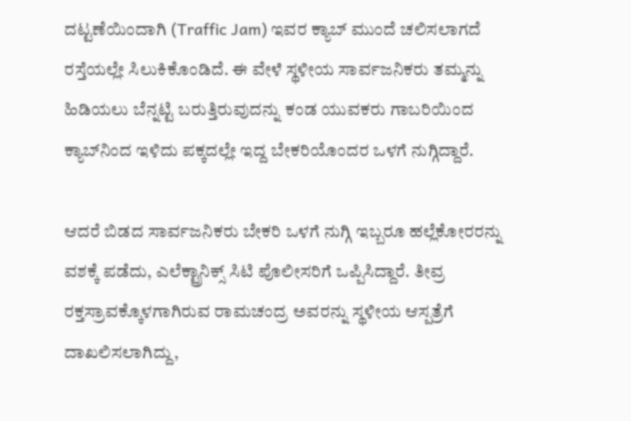ದಟ್ಟಣೆಯಿಂದಾಗಿ (Traffic Jam) ಇವರ ಕ್ಯಾಬ್ ಮುಂದೆ ಚಲಿಸಲಾಗದೆ ರಸ್ತೆಯಲ್ಲೇ ಸಿಲುಕಿಕೊಂಡಿದೆ. ಈ ವೇಳೆ ಸ್ಥಳೀಯ ಸಾರ್ವಜನಿಕರು ತಮ್ಮನ್ನು ಹಿಡಿಯಲು ಬೆನ್ನಟ್ಟಿ ಬರುತ್ತಿರುವುದನ್ನು ಕಂಡ ಯುವಕರು ಗಾಬರಿಯಿಂದ ಕ್ಯಾಬ್‌ನಿಂದ ಇಳಿದು ಪಕ್ಕದಲ್ಲೇ ಇದ್ದ ಬೇಕರಿಯೊಂದರ ಒಳಗೆ ನುಗ್ಗಿದ್ದಾರೆ.

ಆದರೆ ಬಿಡದ ಸಾರ್ವಜನಿಕರು ಬೇಕರಿ ಒಳಗೆ ನುಗ್ಗಿ ಇಬ್ಬರೂ ಹಲ್ಲೆಕೋರರನ್ನು ವಶಕ್ಕೆ ಪಡೆದು, ಎಲೆಕ್ಟ್ರಾನಿಕ್ಸ್ ಸಿಟಿ ಪೊಲೀಸರಿಗೆ ಒಪ್ಪಿಸಿದ್ದಾರೆ. ತೀವ್ರ ರಕ್ತಸ್ರಾವಕ್ಕೊಳಗಾಗಿರುವ ರಾಮಚಂದ್ರ ಅವರನ್ನು ಸ್ಥಳೀಯ ಆಸ್ಪತ್ರೆಗೆ ದಾಖಲಿಸಲಾಗಿದ್ದು,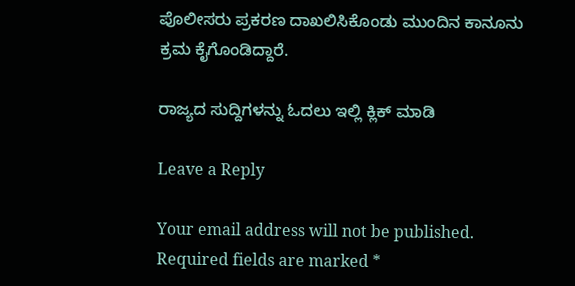ಪೊಲೀಸರು ಪ್ರಕರಣ ದಾಖಲಿಸಿಕೊಂಡು ಮುಂದಿನ ಕಾನೂನು ಕ್ರಮ ಕೈಗೊಂಡಿದ್ದಾರೆ.

ರಾಜ್ಯದ ಸುದ್ದಿಗಳನ್ನು ಓದಲು ಇಲ್ಲಿ ಕ್ಲಿಕ್ ಮಾಡಿ

Leave a Reply

Your email address will not be published. Required fields are marked *